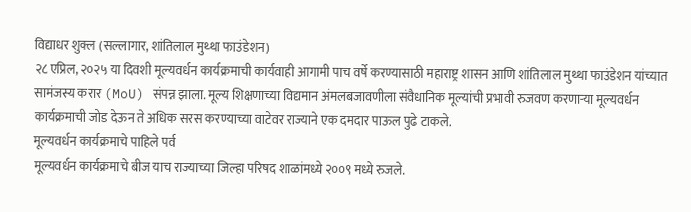विद्याधर शुक्ल (सल्लागार, शांतिलाल मुथ्था फाउंडेशन)
२८ एप्रिल, २०२५ या दिवशी मूल्यवर्धन कार्यक्रमाची कार्यवाही आगामी पाच वर्षे करण्यासाठी महाराष्ट्र शासन आणि शांतिलाल मुथ्था फाउंडेशन यांच्यात सामंजस्य करार (MoU) संपन्न झाला. मूल्य शिक्षणाच्या विद्यमान अंमलबजावणीला संवैधानिक मूल्यांची प्रभावी रुजवण करणाऱ्या मूल्यवर्धन कार्यक्रमाची जोड देऊन ते अधिक सरस करण्याच्या वाटेवर राज्याने एक दमदार पाऊल पुढे टाकले.
मूल्यवर्धन कार्यक्रमाचे पाहिले पर्व
मूल्यवर्धन कार्यक्रमाचे बीज याच राज्याच्या जिल्हा परिषद शाळांमध्ये २००९ मध्ये रुजले.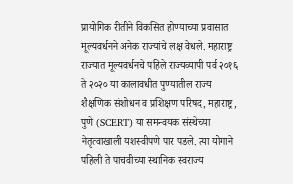प्रायोगिक रीतीने विकसित होण्याच्या प्रवासात मूल्यवर्धनने अनेक राज्यांचे लक्ष वेधले. महाराष्ट्र राज्यात मूल्यवर्धनचे पहिले राज्यव्यापी पर्व २०१६ ते २०२० या कालावधीत पुण्यातील राज्य शैक्षणिक संशोधन व प्रशिक्षण परिषद, महाराष्ट्र, पुणे (SCERT) या समन्वयक संस्थेच्या नेतृत्वाखाली यशस्वीपणे पार पडले. त्या योगाने पहिली ते पाचवीच्या स्थानिक स्वराज्य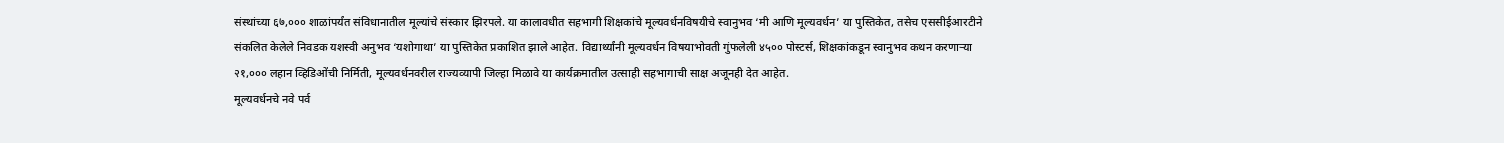संस्थांच्या ६७,००० शाळांपर्यंत संविधानातील मूल्यांचे संस्कार झिरपले. या कालावधीत सहभागी शिक्षकांचे मूल्यवर्धनविषयीचे स्वानुभव ‘मी आणि मूल्यवर्धन’ या पुस्तिकेत, तसेच एससीईआरटीने संकलित केलेले निवडक यशस्वी अनुभव ‘यशोगाथा’ या पुस्तिकेत प्रकाशित झाले आहेत. विद्यार्थ्यांनी मूल्यवर्धन विषयाभोवती गुंफलेली ४५०० पोस्टर्स, शिक्षकांकडून स्वानुभव कथन करणाऱ्या २१,००० लहान व्हिडिओंची निर्मिती, मूल्यवर्धनवरील राज्यव्यापी जिल्हा मिळावे या कार्यक्रमातील उत्साही सहभागाची साक्ष अजूनही देत आहेत.
मूल्यवर्धनचे नवे पर्व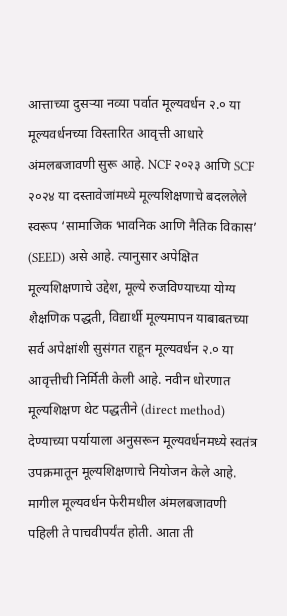आत्ताच्या दुसऱ्या नव्या पर्वात मूल्यवर्धन २.० या मूल्यवर्धनच्या विस्तारित आवृत्ती आधारे अंमलबजावणी सुरू आहे. NCF २०२३ आणि SCF २०२४ या दस्तावेजांमध्ये मूल्यशिक्षणाचे बदललेले स्वरूप ‘सामाजिक भावनिक आणि नैतिक विकास’ (SEED) असे आहे. त्यानुसार अपेक्षित मूल्यशिक्षणाचे उद्देश, मूल्ये रुजविण्याच्या योग्य शैक्षणिक पद्धती, विद्यार्थी मूल्यमापन याबाबतच्या सर्व अपेक्षांशी सुसंगत राहून मूल्यवर्धन २.० या आवृत्तीची निर्मिती केली आहे. नवीन धोरणात मूल्यशिक्षण थेट पद्धतीने (direct method) देण्याच्या पर्यायाला अनुसरून मूल्यवर्धनमध्ये स्वतंत्र उपक्रमातून मूल्यशिक्षणाचे नियोजन केले आहे.
मागील मूल्यवर्धन फेरीमधील अंमलबजावणी पहिली ते पाचवीपर्यंत होती. आता ती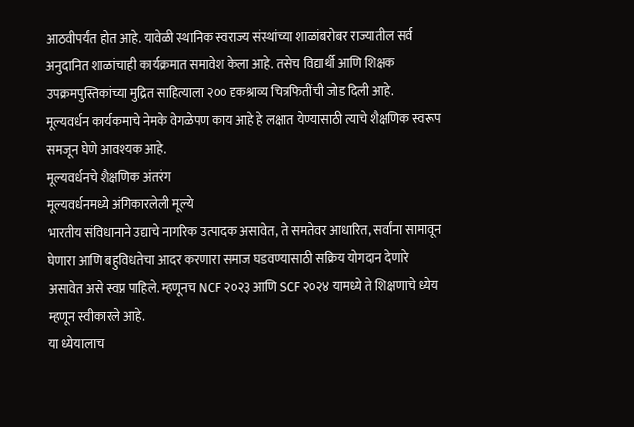आठवीपर्यंत होत आहे. यावेळी स्थानिक स्वराज्य संस्थांच्या शाळांबरोबर राज्यातील सर्व अनुदानित शाळांचाही कार्यक्रमात समावेश केला आहे. तसेच विद्यार्थी आणि शिक्षक उपक्रमपुस्तिकांच्या मुद्रित साहित्याला २०० दृकश्राव्य चित्रफितींची जोड दिली आहे.
मूल्यवर्धन कार्यकमाचे नेमके वेगळेपण काय आहे हे लक्षात येण्यासाठी त्याचे शैक्षणिक स्वरूप समजून घेणे आवश्यक आहे.
मूल्यवर्धनचे शैक्षणिक अंतरंग
मूल्यवर्धनमध्ये अंगिकारलेली मूल्ये
भारतीय संविधानाने उद्याचे नागरिक उत्पादक असावेत, ते समतेवर आधारित, सर्वांना सामावून घेणारा आणि बहुविधतेचा आदर करणारा समाज घडवण्यासाठी सक्रिय योगदान देणारे असावेत असे स्वप्न पाहिले. म्हणूनच NCF २०२३ आणि SCF २०२४ यामध्ये ते शिक्षणाचे ध्येय म्हणून स्वीकारले आहे.
या ध्येयालाच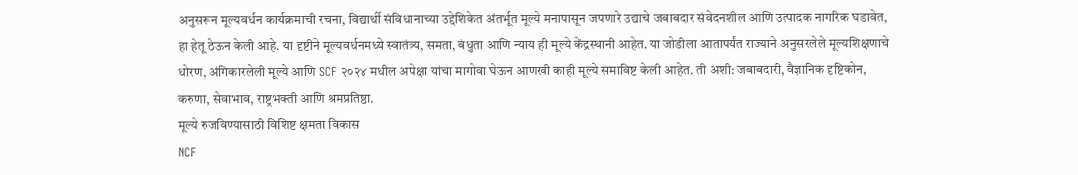अनुसरून मूल्यवर्धन कार्यक्रमाची रचना, विद्यार्थी संविधानाच्या उद्देशिकेत अंतर्भूत मूल्ये मनापासून जपणारे उद्याचे जबाबदार संवेदनशील आणि उत्पादक नागरिक घडावेत, हा हेतू ठेऊन केली आहे. या दृष्टीने मूल्यवर्धनमध्ये स्वातंत्र्य, समता, बंधुता आणि न्याय ही मूल्ये केंद्रस्थानी आहेत. या जोडीला आतापर्यंत राज्याने अनुसरलेले मूल्यशिक्षणाचे धोरण, अंगिकारलेली मूल्ये आणि SCF २०२४ मधील अपेक्षा यांचा मागोवा घेऊन आणखी काही मूल्ये समाविष्ट केली आहेत. ती अशी: जबाबदारी, वैज्ञानिक दृष्टिकोन, करुणा, सेवाभाव, राष्ट्रभक्ती आणि श्रमप्रतिष्ठा.
मूल्ये रुजविण्यासाठी विशिष्ट क्षमता विकास
NCF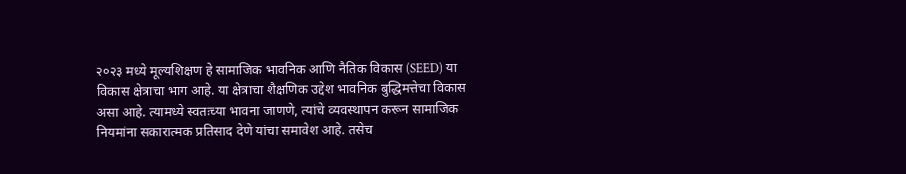२०२३ मध्ये मूल्यशिक्षण हे सामाजिक भावनिक आणि नैतिक विकास (SEED) या विकास क्षेत्राचा भाग आहे. या क्षेत्राचा शैक्षणिक उद्देश भावनिक बुद्धिमत्तेचा विकास असा आहे. त्यामध्ये स्वतःच्या भावना जाणणे, त्यांचे व्यवस्थापन करून सामाजिक नियमांना सकारात्मक प्रतिसाद देणे यांचा समावेश आहे. तसेच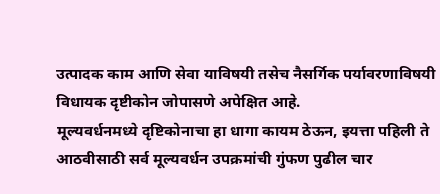उत्पादक काम आणि सेवा याविषयी तसेच नैसर्गिक पर्यावरणाविषयी विधायक दृष्टीकोन जोपासणे अपेक्षित आहे.
मूल्यवर्धनमध्ये दृष्टिकोनाचा हा धागा कायम ठेऊन, इयत्ता पहिली ते आठवीसाठी सर्व मूल्यवर्धन उपक्रमांची गुंफण पुढील चार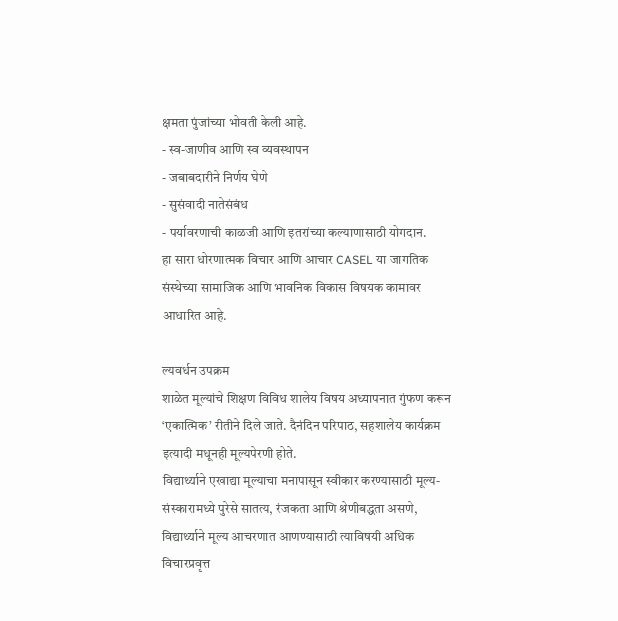क्षमता पुंजांच्या भोवती केली आहे.
- स्व-जाणीव आणि स्व व्यवस्थापन
- जबाबदारीने निर्णय घेणे
- सुसंवादी नातेसंबंध
- पर्यावरणाची काळजी आणि इतरांच्या कल्याणासाठी योगदान.
हा सारा धोरणात्मक विचार आणि आचार CASEL या जागतिक संस्थेच्या सामाजिक आणि भावनिक विकास विषयक कामावर आधारित आहे.

ल्यवर्धन उपक्रम
शाळेत मूल्यांचे शिक्षण विविध शालेय विषय अध्यापनात गुंफण करून ‘एकात्मिक’ रीतीने दिले जाते. दैनंदिन परिपाठ, सहशालेय कार्यक्रम इत्यादी मधूनही मूल्यपेरणी होते.
विद्यार्थ्याने एखाद्या मूल्याचा मनापासून स्वीकार करण्यासाठी मूल्य-संस्कारामध्ये पुरेसे सातत्य, रंजकता आणि श्रेणीबद्धता असणे, विद्यार्थ्याने मूल्य आचरणात आणण्यासाठी त्याविषयी अधिक विचारप्रवृत्त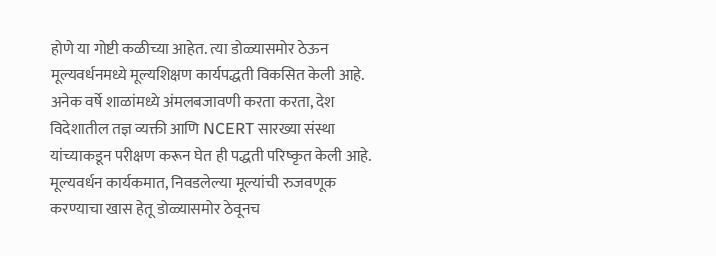होणे या गोष्टी कळीच्या आहेत. त्या डोळ्यासमोर ठेऊन मूल्यवर्धनमध्ये मूल्यशिक्षण कार्यपद्धती विकसित केली आहे. अनेक वर्षे शाळांमध्ये अंमलबजावणी करता करता, देश विदेशातील तज्ञ व्यक्ती आणि NCERT सारख्या संस्था यांच्याकडून परीक्षण करून घेत ही पद्धती परिष्कृत केली आहे.
मूल्यवर्धन कार्यकमात, निवडलेल्या मूल्यांची रुजवणूक करण्याचा खास हेतू डोळ्यासमोर ठेवूनच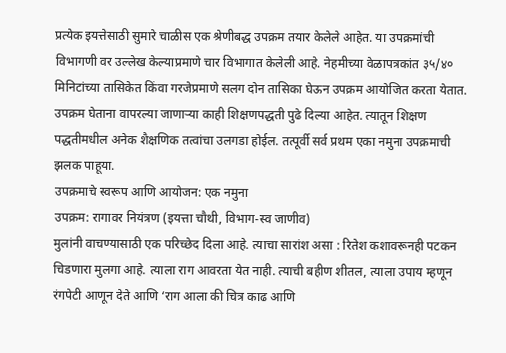प्रत्येक इयत्तेसाठी सुमारे चाळीस एक श्रेणीबद्ध उपक्रम तयार केलेले आहेत. या उपक्रमांची विभागणी वर उल्लेख केल्याप्रमाणे चार विभागात केलेली आहे. नेहमीच्या वेळापत्रकांत ३५/४० मिनिटांच्या तासिकेत किंवा गरजेप्रमाणे सलग दोन तासिका घेऊन उपक्रम आयोजित करता येतात.
उपक्रम घेताना वापरल्या जाणाऱ्या काही शिक्षणपद्धती पुढे दिल्या आहेत. त्यातून शिक्षण पद्धतीमधील अनेक शैक्षणिक तत्वांचा उलगडा होईल. तत्पूर्वी सर्व प्रथम एका नमुना उपक्रमाची झलक पाहूया.
उपक्रमाचे स्वरूप आणि आयोजन: एक नमुना
उपक्रम: रागावर नियंत्रण (इयत्ता चौथी, विभाग-स्व जाणीव)
मुलांनी वाचण्यासाठी एक परिच्छेद दिला आहे. त्याचा सारांश असा : रितेश कशावरूनही पटकन चिडणारा मुलगा आहे. त्याला राग आवरता येत नाही. त्याची बहीण शीतल, त्याला उपाय म्हणून रंगपेटी आणून देते आणि ‘राग आला की चित्र काढ आणि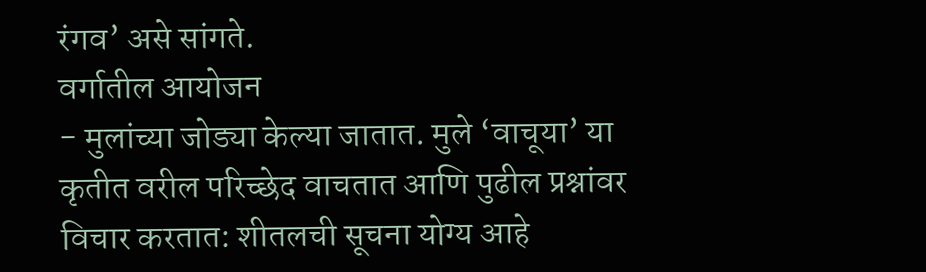रंगव’ असे सांगते.
वर्गातील आयोजन
- मुलांच्या जोड्या केल्या जातात. मुले ‘वाचूया’ या कृतीत वरील परिच्छेद वाचतात आणि पुढील प्रश्नांवर विचार करतात: शीतलची सूचना योग्य आहे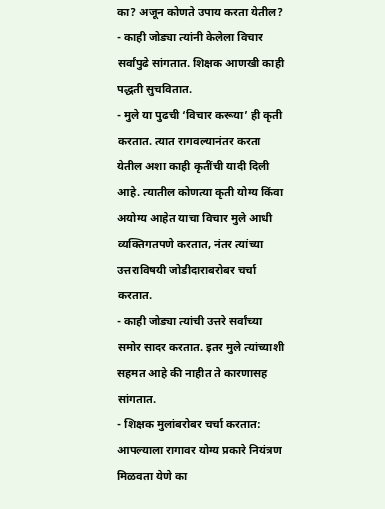का? अजून कोणते उपाय करता येतील?
- काही जोड्या त्यांनी केलेला विचार सर्वांपुढे सांगतात. शिक्षक आणखी काही पद्धती सुचवितात.
- मुले या पुढची ‘विचार करूया’ ही कृती करतात. त्यात रागवल्यानंतर करता येतील अशा काही कृतींची यादी दिली आहे. त्यातील कोणत्या कृती योग्य किंवा अयोग्य आहेत याचा विचार मुले आधी व्यक्तिगतपणे करतात, नंतर त्यांच्या उत्तराविषयी जोडीदाराबरोबर चर्चा करतात.
- काही जोड्या त्यांची उत्तरे सर्वांच्या समोर सादर करतात. इतर मुले त्यांच्याशी सहमत आहे की नाहीत ते कारणासह सांगतात.
- शिक्षक मुलांबरोबर चर्चा करतात: आपल्याला रागावर योग्य प्रकारे नियंत्रण मिळवता येणे का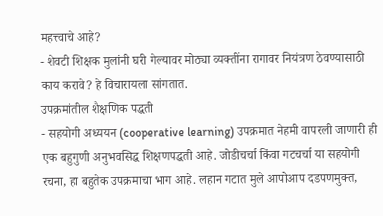महत्त्वाचे आहे?
- शेवटी शिक्षक मुलांनी घरी गेल्यावर मोठ्या व्यक्तींना रागावर नियंत्रण ठेवण्यासाठी काय करावे? हे विचारायला सांगतात.
उपक्रमांतील शैक्षणिक पद्धती
- सहयोगी अध्ययन (cooperative learning) उपक्रमात नेहमी वापरली जाणारी ही एक बहुगुणी अनुभवसिद्ध शिक्षणपद्धती आहे. जोडीचर्चा किंवा गटचर्चा या सहयोगी रचना, हा बहुतेक उपक्रमाचा भाग आहे. लहान गटात मुले आपोआप दडपणमुक्त,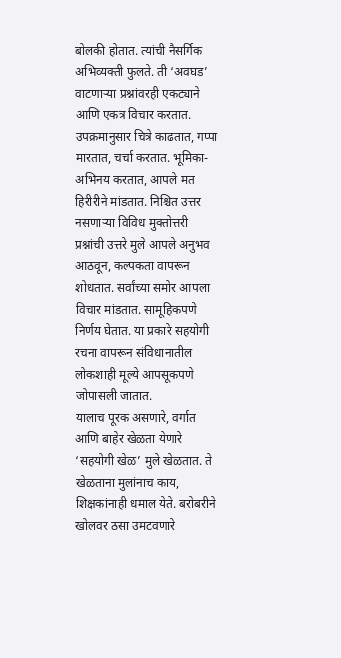बोलकी होतात. त्यांची नैसर्गिक अभिव्यक्ती फुलते. ती ‘अवघड’ वाटणाऱ्या प्रश्नांवरही एकट्याने आणि एकत्र विचार करतात. उपक्रमानुसार चित्रे काढतात, गप्पा मारतात, चर्चा करतात. भूमिका-अभिनय करतात, आपले मत हिरीरीने मांडतात. निश्चित उत्तर नसणाऱ्या विविध मुक्तोत्तरी प्रश्नांची उत्तरे मुले आपले अनुभव आठवून, कल्पकता वापरून शोधतात. सर्वांच्या समोर आपला विचार मांडतात. सामूहिकपणे निर्णय घेतात. या प्रकारे सहयोगी रचना वापरून संविधानातील लोकशाही मूल्ये आपसूकपणे जोपासली जातात.
यालाच पूरक असणारे, वर्गात आणि बाहेर खेळता येणारे ‘सहयोगी खेळ’ मुले खेळतात. ते खेळताना मुलांनाच काय, शिक्षकांनाही धमाल येते. बरोबरीने खोलवर ठसा उमटवणारे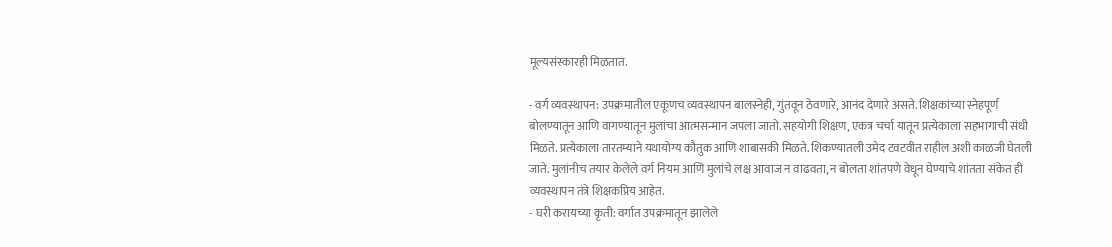मूल्यसंस्कारही मिळतात.

- वर्ग व्यवस्थापन: उपक्रमातील एकूणच व्यवस्थापन बालस्नेही, गुंतवून ठेवणारे, आनंद देणारे असते. शिक्षकांच्या स्नेहपूर्ण बोलण्यातून आणि वागण्यातून मुलांचा आत्मसन्मान जपला जातो. सहयोगी शिक्षण, एकत्र चर्चा यातून प्रत्येकाला सहभागाची संधी मिळते. प्रत्येकाला तारतम्याने यथायोग्य कौतुक आणि शाबासकी मिळते. शिकण्यातली उमेद टवटवीत राहील अशी काळजी घेतली जाते. मुलांनीच तयार केलेले वर्ग नियम आणि मुलांचे लक्ष आवाज न वाढवता, न बोलता शांतपणे वेधून घेण्याचे शांतता संकेत ही व्यवस्थापन तंत्रे शिक्षकप्रिय आहेत.
- घरी करायच्या कृती: वर्गात उपक्रमातून झालेले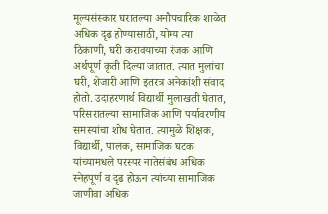मूल्यसंस्कार घरातल्या अनौपचारिक शाळेत अधिक दृढ होण्यासाठी, योग्य त्या ठिकाणी, घरी करावयाच्या रंजक आणि अर्थपूर्ण कृती दिल्या जातात. त्यात मुलांचा घरी, शेजारी आणि इतरत्र अनेकांशी संवाद होतो. उदाहरणार्थ विद्यार्थी मुलाखती घेतात, परिसरातल्या सामाजिक आणि पर्यावरणीय समस्यांचा शोध घेतात. त्यामुळे शिक्षक, विद्यार्थी, पालक, सामाजिक घटक यांच्यामधले परस्पर नातेसंबंध अधिक स्नेहपूर्ण व दृढ होऊन त्यांच्या सामाजिक जाणीवा अधिक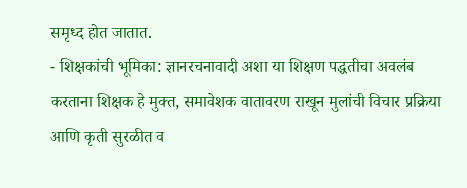समृध्द होत जातात.
- शिक्षकांची भूमिका: ज्ञानरचनावादी अशा या शिक्षण पद्धतीचा अवलंब करताना शिक्षक हे मुक्त, समावेशक वातावरण राखून मुलांची विचार प्रक्रिया आणि कृती सुरळीत व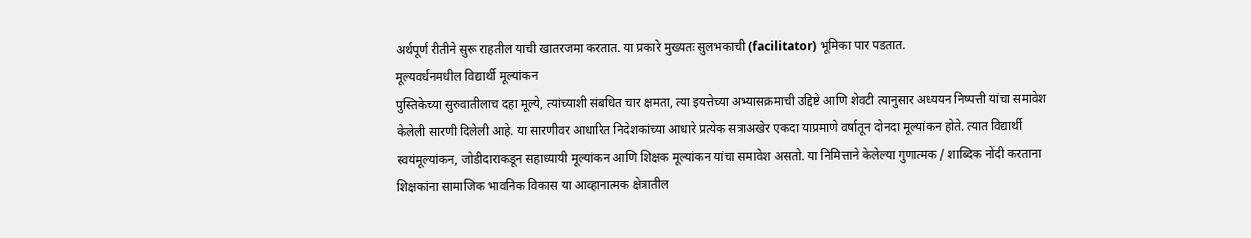अर्थपूर्ण रीतीने सुरू राहतील याची खातरजमा करतात. या प्रकारे मुख्यतः सुलभकाची (facilitator) भूमिका पार पडतात.
मूल्यवर्धनमधील विद्यार्थी मूल्यांकन
पुस्तिकेच्या सुरुवातीलाच दहा मूल्ये, त्यांच्याशी संबधित चार क्षमता, त्या इयत्तेच्या अभ्यासक्रमाची उद्दिष्टे आणि शेवटी त्यानुसार अध्ययन निष्पत्ती यांचा समावेश केलेली सारणी दिलेली आहे. या सारणीवर आधारित निदेशकांच्या आधारे प्रत्येक सत्राअखेर एकदा याप्रमाणे वर्षातून दोनदा मूल्यांकन होते. त्यात विद्यार्थी स्वयंमूल्यांकन, जोडीदाराकडून सहाध्यायी मूल्यांकन आणि शिक्षक मूल्यांकन यांचा समावेश असतो. या निमित्ताने केलेल्या गुणात्मक / शाब्दिक नोंदी करताना शिक्षकांना सामाजिक भावनिक विकास या आव्हानात्मक क्षेत्रातील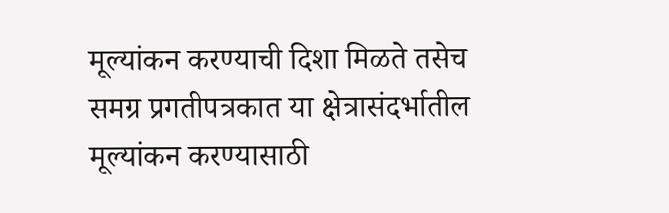मूल्यांकन करण्याची दिशा मिळते तसेच समग्र प्रगतीपत्रकात या क्षेत्रासंदर्भातील मूल्यांकन करण्यासाठी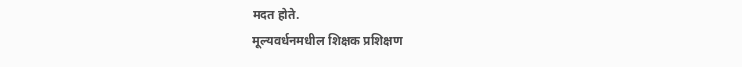मदत होते.
मूल्यवर्धनमधील शिक्षक प्रशिक्षण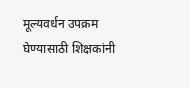मूल्यवर्धन उपक्रम घेण्यासाठी शिक्षकांनी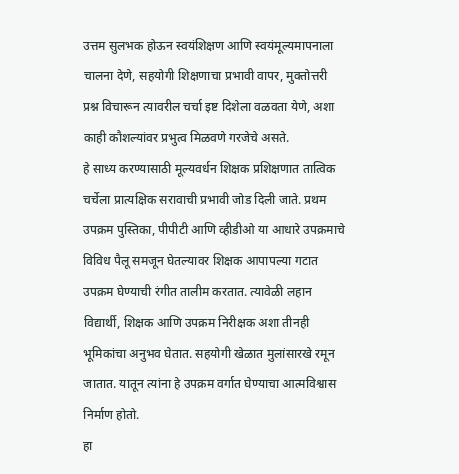उत्तम सुलभक होऊन स्वयंशिक्षण आणि स्वयंमूल्यमापनाला चालना देणे, सहयोगी शिक्षणाचा प्रभावी वापर, मुक्तोत्तरी प्रश्न विचारून त्यावरील चर्चा इष्ट दिशेला वळवता येणे, अशा काही कौशल्यांवर प्रभुत्व मिळवणे गरजेचे असते.
हे साध्य करण्यासाठी मूल्यवर्धन शिक्षक प्रशिक्षणात तात्विक चर्चेला प्रात्यक्षिक सरावाची प्रभावी जोड दिली जाते. प्रथम उपक्रम पुस्तिका, पीपीटी आणि व्हीडीओ या आधारे उपक्रमाचे विविध पैलू समजून घेतल्यावर शिक्षक आपापल्या गटात उपक्रम घेण्याची रंगीत तालीम करतात. त्यावेळी लहान विद्यार्थी, शिक्षक आणि उपक्रम निरीक्षक अशा तीनही भूमिकांचा अनुभव घेतात. सहयोगी खेळात मुलांसारखे रमून जातात. यातून त्यांना हे उपक्रम वर्गात घेण्याचा आत्मविश्वास निर्माण होतो.
हा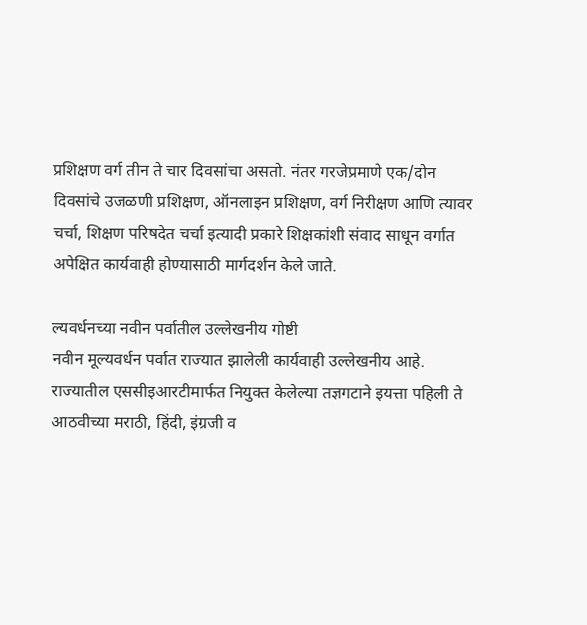प्रशिक्षण वर्ग तीन ते चार दिवसांचा असतो. नंतर गरजेप्रमाणे एक/दोन दिवसांचे उजळणी प्रशिक्षण, ऑनलाइन प्रशिक्षण, वर्ग निरीक्षण आणि त्यावर चर्चा, शिक्षण परिषदेत चर्चा इत्यादी प्रकारे शिक्षकांशी संवाद साधून वर्गात अपेक्षित कार्यवाही होण्यासाठी मार्गदर्शन केले जाते.

ल्यवर्धनच्या नवीन पर्वातील उल्लेखनीय गोष्टी
नवीन मूल्यवर्धन पर्वात राज्यात झालेली कार्यवाही उल्लेखनीय आहे. राज्यातील एससीइआरटीमार्फत नियुक्त केलेल्या तज्ञगटाने इयत्ता पहिली ते आठवीच्या मराठी, हिंदी, इंग्रजी व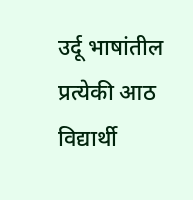उर्दू भाषांतील प्रत्येकी आठ विद्यार्थी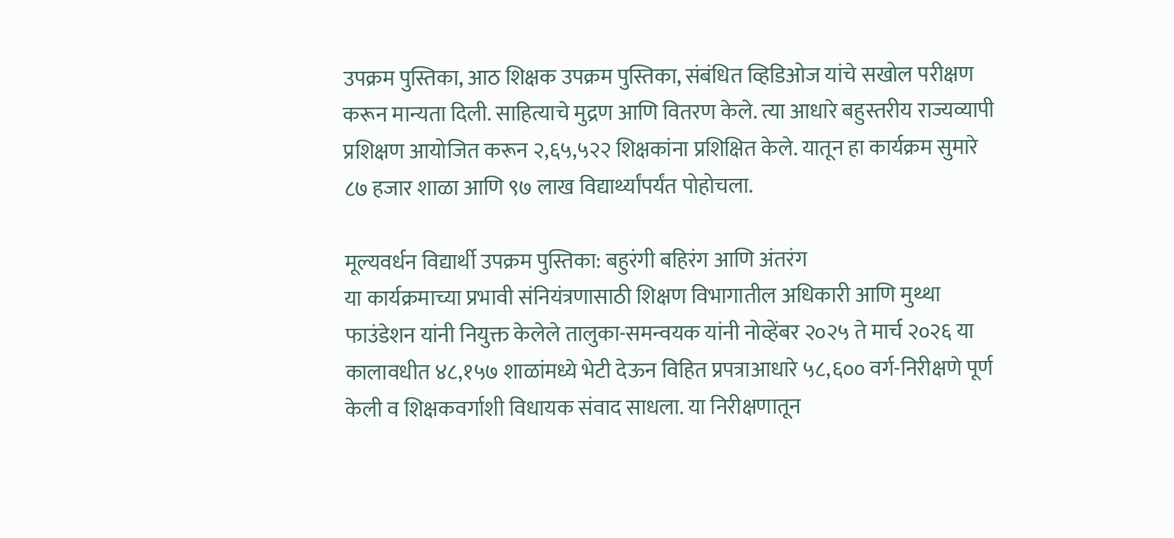उपक्रम पुस्तिका, आठ शिक्षक उपक्रम पुस्तिका, संबंधित व्हिडिओज यांचे सखोल परीक्षण करून मान्यता दिली. साहित्याचे मुद्रण आणि वितरण केले. त्या आधारे बहुस्तरीय राज्यव्यापी प्रशिक्षण आयोजित करून २,६५,५२२ शिक्षकांना प्रशिक्षित केले. यातून हा कार्यक्रम सुमारे ८७ हजार शाळा आणि ९७ लाख विद्यार्थ्यांपर्यंत पोहोचला.

मूल्यवर्धन विद्यार्थी उपक्रम पुस्तिका: बहुरंगी बहिरंग आणि अंतरंग
या कार्यक्रमाच्या प्रभावी संनियंत्रणासाठी शिक्षण विभागातील अधिकारी आणि मुथ्था फाउंडेशन यांनी नियुक्त केलेले तालुका-समन्वयक यांनी नोव्हेंबर २०२५ ते मार्च २०२६ या कालावधीत ४८,१५७ शाळांमध्ये भेटी देऊन विहित प्रपत्राआधारे ५८,६०० वर्ग-निरीक्षणे पूर्ण केली व शिक्षकवर्गाशी विधायक संवाद साधला. या निरीक्षणातून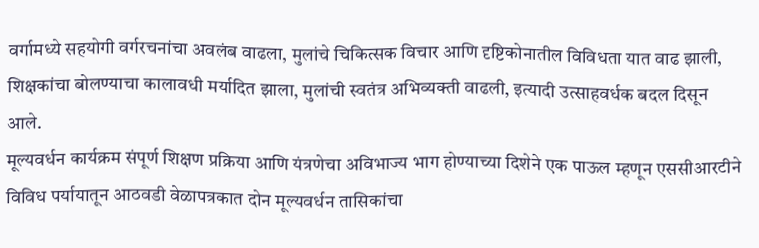वर्गामध्ये सहयोगी वर्गरचनांचा अवलंब वाढला, मुलांचे चिकित्सक विचार आणि दृष्टिकोनातील विविधता यात वाढ झाली, शिक्षकांचा बोलण्याचा कालावधी मर्यादित झाला, मुलांची स्वतंत्र अभिव्यक्ती वाढली, इत्यादी उत्साहवर्धक बदल दिसून आले.
मूल्यवर्धन कार्यक्रम संपूर्ण शिक्षण प्रक्रिया आणि यंत्रणेचा अविभाज्य भाग होण्याच्या दिशेने एक पाऊल म्हणून एससीआरटीने विविध पर्यायातून आठवडी वेळापत्रकात दोन मूल्यवर्धन तासिकांचा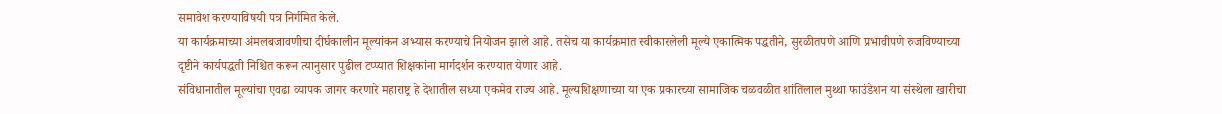समावेश करण्याविषयी पत्र निर्गमित केले.
या कार्यक्रमाच्या अंमलबजावणीचा दीर्घकालीन मूल्यांकन अभ्यास करण्याचे नियोजन झाले आहे. तसेच या कार्यक्रमात स्वीकारलेली मूल्ये एकात्मिक पद्धतीने, सुरळीतपणे आणि प्रभावीपणे रुजविण्याच्या दृष्टीने कार्यपद्धती निश्चित करून त्यानुसार पुढील टप्प्यात शिक्षकांना मार्गदर्शन करण्यात येणार आहे.
संविधानातील मूल्यांचा एवढा व्यापक जागर करणारे महाराष्ट्र हे देशातील सध्या एकमेव राज्य आहे. मूल्यशिक्षणाच्या या एक प्रकारच्या सामाजिक चळवळीत शांतिलाल मुथ्था फाउंडेशन या संस्थेला खारीचा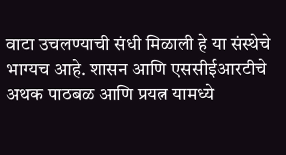वाटा उचलण्याची संधी मिळाली हे या संस्थेचे भाग्यच आहे. शासन आणि एससीईआरटीचे अथक पाठबळ आणि प्रयत्न यामध्ये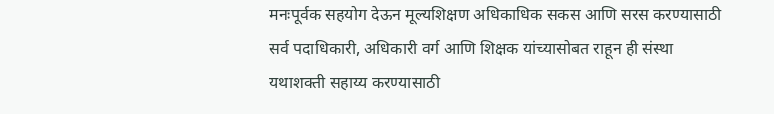मनःपूर्वक सहयोग देऊन मूल्यशिक्षण अधिकाधिक सकस आणि सरस करण्यासाठी सर्व पदाधिकारी, अधिकारी वर्ग आणि शिक्षक यांच्यासोबत राहून ही संस्था यथाशक्ती सहाय्य करण्यासाठी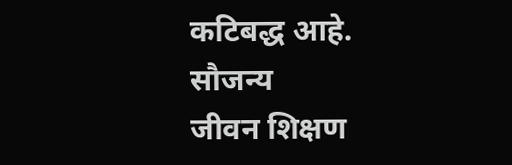कटिबद्ध आहे.
सौजन्य
जीवन शिक्षण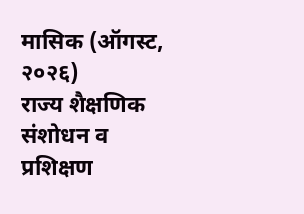मासिक (ऑगस्ट, २०२६)
राज्य शैक्षणिक संशोधन व प्रशिक्षण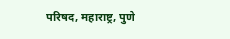परिषद, महाराष्ट्र, पुणे